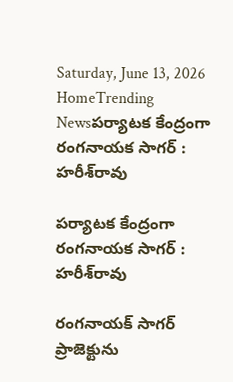Saturday, June 13, 2026
HomeTrending Newsపర్యాటక కేంద్రంగా రంగనాయక సాగర్‌ : హరీశ్‌రావు

పర్యాటక కేంద్రంగా రంగనాయక సాగర్‌ : హరీశ్‌రావు

రంగనాయక్‌ సాగర్‌ ప్రాజెక్టును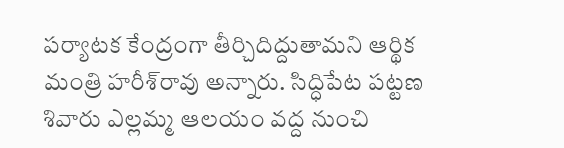పర్యాటక కేంద్రంగా తీర్చిదిద్దుతామని ఆర్థిక మంత్రి హరీశ్‌రావు అన్నారు. సిద్ధిపేట పట్టణ శివారు ఎల్లమ్మ ఆలయం వద్ద నుంచి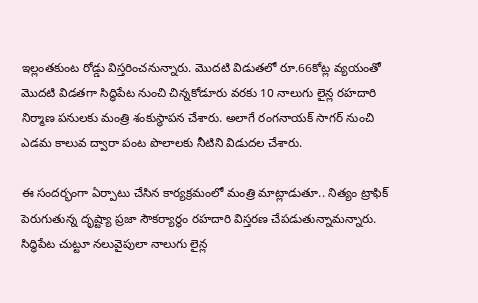ఇల్లంతకుంట రోడ్డు విస్తరించనున్నారు. మొదటి విడుతలో రూ.66కోట్ల వ్యయంతో మొదటి విడతగా సిద్ధిపేట నుంచి చిన్నకోడూరు వరకు 10 నాలుగు లైన్ల రహదారి నిర్మాణ పనులకు మంత్రి శంకుస్థాపన చేశారు. అలాగే రంగనాయక్‌ సాగర్‌ నుంచి ఎడమ కాలువ ద్వారా పంట పొలాలకు నీటిని విడుదల చేశారు.

ఈ సందర్భంగా ఏర్పాటు చేసిన కార్యక్రమంలో మంత్రి మాట్లాడుతూ.. నిత్యం ట్రాఫిక్ పెరుగుతున్న దృష్ట్యా ప్రజా సౌకర్యార్థం రహదారి విస్తరణ చేపడుతున్నామన్నారు. సిద్ధిపేట చుట్టూ నలువైపులా నాలుగు లైన్ల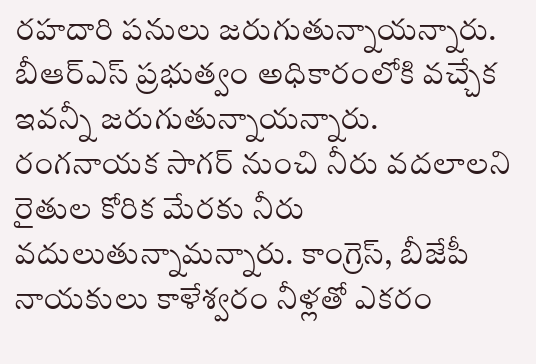రహదారి పనులు జరుగుతున్నాయన్నారు. బీఆర్‌ఎస్‌ ప్రభుత్వం అధికారంలోకి వచ్చేక ఇవన్నీ జరుగుతున్నాయన్నారు. రంగనాయక సాగర్ నుంచి నీరు వదలాలని రైతుల కోరిక మేరకు నీరు వదులుతున్నామన్నారు. కాంగ్రెస్, బీజేపీ నాయకులు కాళేశ్వరం నీళ్లతో ఎకరం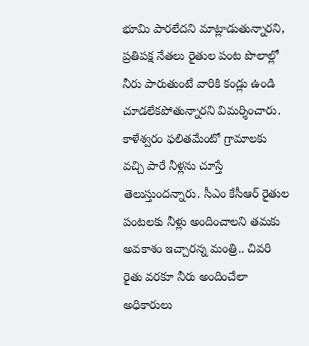భూమి పారలేదని మాట్లాడుతున్నారని, ప్రతిపక్ష నేతలు రైతుల పంట పొలాల్లో నీరు పారుతుంటే వారికి కండ్లు ఉండి చూడలేకపోతున్నారని విమర్శించారు. కాళేశ్వరం ఫలితమేంటో గ్రామాలకు వచ్చి పారే నీళ్లను చూస్తే తెలుస్తుందన్నారు. సీఎం కేసీఆర్‌ రైతుల పంటలకు నీళ్లు అందించాలని తమకు అవకాశం ఇచ్చారన్న మంత్రి.. చివరి రైతు వరకూ నీరు అందించేలా అధికారులు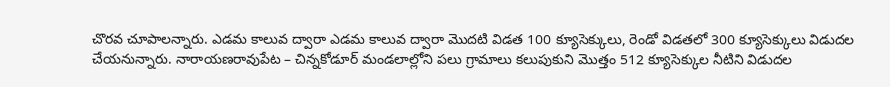చొరవ చూపాలన్నారు. ఎడమ కాలువ ద్వారా ఎడమ కాలువ ద్వారా మొదటి విడత 100 క్యూసెక్కులు, రెండో విడతలో 300 క్యూసెక్కులు విడుదల చేయనున్నారు. నారాయణరావుపేట – చిన్నకోడూర్ మండలాల్లోని పలు గ్రామాలు కలుపుకుని మొత్తం 512 క్యూసెక్కుల నీటిని విడుదల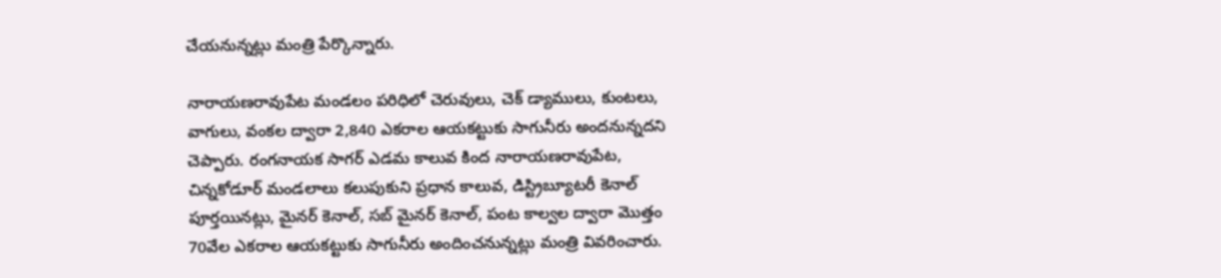చేయనున్నట్లు మంత్రి పేర్కొన్నారు.

నారాయణరావుపేట మండలం పరిధిలో చెరువులు, చెక్ డ్యాములు, కుంటలు, వాగులు, వంకల ద్వారా 2,840 ఎకరాల ఆయకట్టుకు సాగునీరు అందనున్నదని చెప్పారు. రంగనాయక సాగర్ ఎడమ కాలువ కింద నారాయణరావుపేట, చిన్నకోడూర్ మండలాలు కలుపుకుని ప్రధాన కాలువ, డిస్ట్రిబ్యూటరీ కెనాల్ పూర్తయినట్లు, మైనర్ కెనాల్, సబ్ మైనర్ కెనాల్, పంట కాల్వల ద్వారా మొత్తం 70వేల ఎకరాల ఆయకట్టుకు సాగునీరు అందించనున్నట్లు మంత్రి వివరించారు.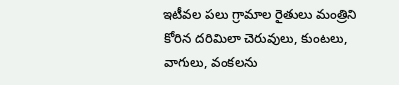ఇటీవల పలు గ్రామాల రైతులు మంత్రిని కోరిన దరిమిలా చెరువులు, కుంటలు, వాగులు, వంకలను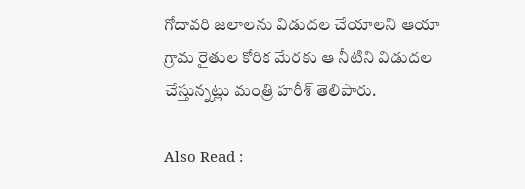గోదావరి జలాలను విడుదల చేయాలని ఆయా గ్రామ రైతుల కోరిక మేరకు ఆ నీటిని విడుదల చేస్తున్నట్లు మంత్రి హరీశ్ తెలిపారు.

Also Read :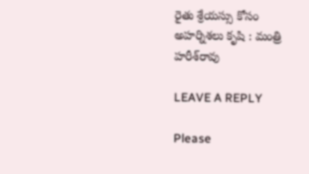రైతు శ్రేయస్సు కోసం అహర్నిశలు కృషి : మంత్రి హరీశ్‌రావు

LEAVE A REPLY

Please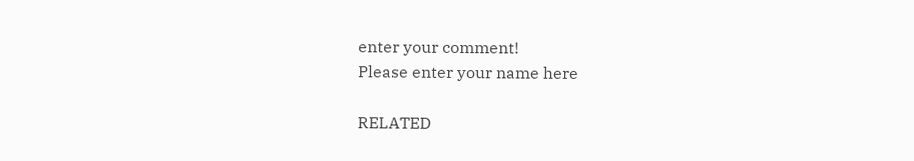enter your comment!
Please enter your name here

RELATED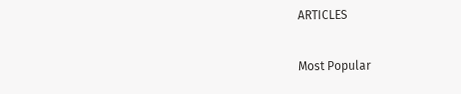ARTICLES

Most Popular